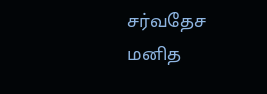சர்வதேச மனித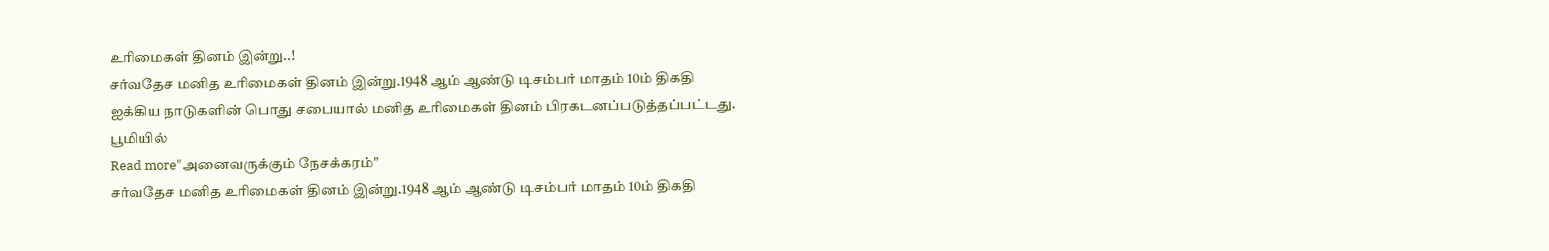உரிமைகள் தினம் இன்று..!
சர்வதேச மனித உரிமைகள் தினம் இன்று.1948 ஆம் ஆண்டு டிசம்பர் மாதம் 10ம் திகதி ஐக்கிய நாடுகளின் பொது சபையால் மனித உரிமைகள் தினம் பிரகடனப்படுத்தப்பட்டது. பூமியில்
Read more"அனைவருக்கும் நேசக்கரம்"
சர்வதேச மனித உரிமைகள் தினம் இன்று.1948 ஆம் ஆண்டு டிசம்பர் மாதம் 10ம் திகதி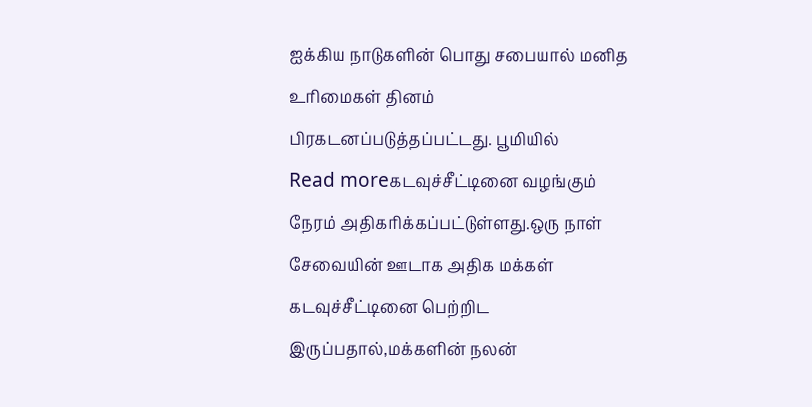ஐக்கிய நாடுகளின் பொது சபையால் மனித உரிமைகள் தினம் பிரகடனப்படுத்தப்பட்டது. பூமியில்
Read moreகடவுச்சீட்டினை வழங்கும் நேரம் அதிகரிக்கப்பட்டுள்ளது.ஒரு நாள் சேவையின் ஊடாக அதிக மக்கள் கடவுச்சீட்டினை பெற்றிட இருப்பதால்,மக்களின் நலன்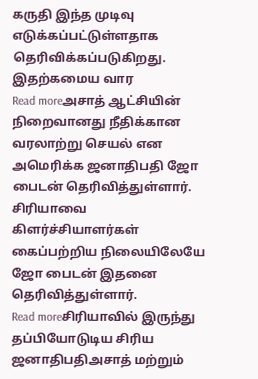கருதி இந்த முடிவு எடுக்கப்பட்டுள்ளதாக தெரிவிக்கப்படுகிறது. இதற்கமைய வார
Read moreஅசாத் ஆட்சியின் நிறைவானது நீதிக்கான வரலாற்று செயல் என அமெரிக்க ஜனாதிபதி ஜோ பைடன் தெரிவித்துள்ளார். சிரியாவை கிளர்ச்சியாளர்கள் கைப்பற்றிய நிலையிலேயே ஜோ பைடன் இதனை தெரிவித்துள்ளார்.
Read moreசிரியாவில் இருந்து தப்பியோடுடிய சிரிய ஜனாதிபதிஅசாத் மற்றும்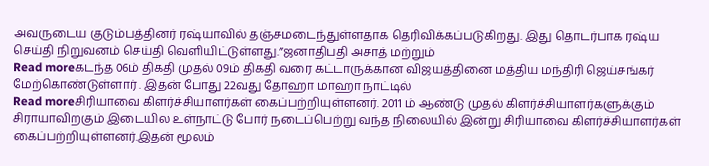அவருடைய குடும்பத்தினர் ரஷ்யாவில் தஞ்சமடைந்துள்ளதாக தெரிவிக்கப்படுகிறது. இது தொடர்பாக ரஷ்ய செய்தி நிறுவனம் செய்தி வெளியிட்டுள்ளது.”ஜனாதிபதி அசாத் மற்றும்
Read moreகடந்த 06ம் திகதி முதல் 09ம் திகதி வரை கட்டாருக்கான விஜயத்தினை மத்திய மந்திரி ஜெய்சங்கர் மேற்கொண்டுள்ளார் . இதன் போது 22வது தோஹா மாஹா நாட்டில்
Read moreசிரியாவை கிளர்ச்சியாளர்கள் கைப்பற்றியுள்ளனர். 2011 ம் ஆண்டு முதல் கிளர்ச்சியாளர்களுக்கும் சிராயாவிறகும் இடையில உள்நாட்டு போர் நடைப்பெற்று வந்த நிலையில் இன்று சிரியாவை கிளர்ச்சியாளர்கள் கைப்பற்றியுள்ளனர்.இதன் மூலம்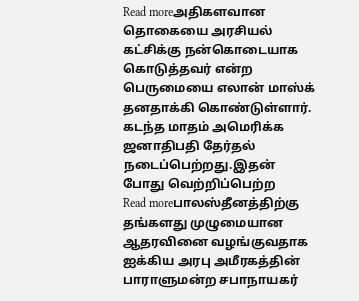Read moreஅதிகளவான தொகையை அரசியல் கட்சிக்கு நன்கொடையாக கொடுத்தவர் என்ற பெருமையை எலான் மாஸ்க் தனதாக்கி கொண்டுள்ளார். கடந்த மாதம் அமெரிக்க ஜனாதிபதி தேர்தல் நடைப்பெற்றது.இதன் போது வெற்றிப்பெற்ற
Read moreபாலஸ்தீனத்திற்கு தங்களது முழுமையான ஆதரவினை வழங்குவதாக ஐக்கிய அரபு அமீரகத்தின் பாராளுமன்ற சபாநாயகர்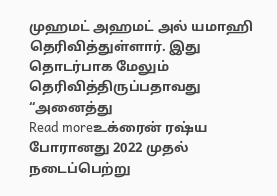முஹமட் அஹமட் அல் யமாஹி தெரிவித்துள்ளார். இது தொடர்பாக மேலும் தெரிவித்திருப்பதாவது “அனைத்து
Read moreஉக்ரைன் ரஷ்ய போரானது 2022 முதல் நடைப்பெற்று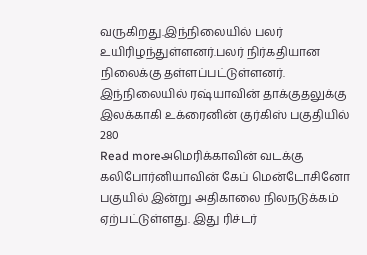வருகிறது.இந்நிலையில் பலர் உயிரிழந்துள்ளனர்.பலர் நிர்கதியான நிலைக்கு தள்ளப்பட்டுள்ளனர். இந்நிலையில் ரஷ்யாவின் தாக்குதலுக்கு இலக்காகி உக்ரைனின் குர்கிஸ் பகுதியில் 280
Read moreஅமெரிக்காவின் வடக்கு கலிபோர்னியாவின் கேப் மென்டோசினோ பகுயில் இன்று அதிகாலை நிலநடுக்கம் ஏற்பட்டுள்ளது. இது ரிச்டர்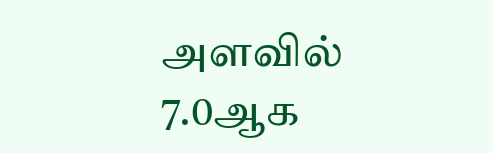அளவில் 7.0ஆக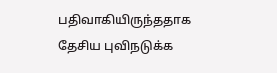பதிவாகியிருந்ததாக தேசிய புவிநடுக்க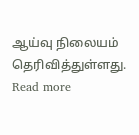ஆய்வு நிலையம் தெரிவித்துள்ளது.
Read more